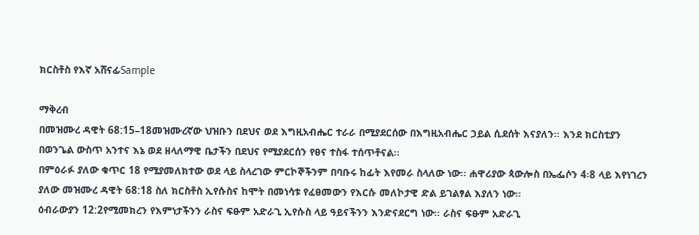ክርስቶስ የእኛ አሸናፊSample

ማቅረብ
በመዝሙረ ዳዊት 68:15–18መዝሙረኛው ህዝቡን በደህና ወደ እግዚአብሔር ተራራ በሚያደርሰው በእግዚአብሔር ኃይል ሲደሰት እናያለን፡፡ እንደ ክርስቲያን በወንጌል ውስጥ አንተና እኔ ወደ ዘላለማዊ ቤታችን በደህና የሚያደርሰን የፀና ተስፋ ተሰጥቶናል፡፡
በምዕራፉ ያለው ቁጥር 18 የሚያመለክተው ወደ ላይ ስላረገው ምርኮኞችንም በባቡሩ ከፊት እየመራ ስላለው ነው፡፡ ሐዋሪያው ጳውሎስ በኤፌሶን 4፡8 ላይ እየነገረን ያለው መዝሙረ ዳዊት 68:18 ስለ ክርስቶስ ኢየሱስና ከሞት በመነሳቱ የፈፀመውን የእርሱ መለኮታዊ ድል ይገልፃል እያለን ነው፡፡
ዕብራውያን 12:2የሚመክረን የእምነታችንን ራስና ፍፁም አድራጊ ኢየሱስ ላይ ዓይናችንን እንድናደርግ ነው፡፡ ራስና ፍፁም አድራጊ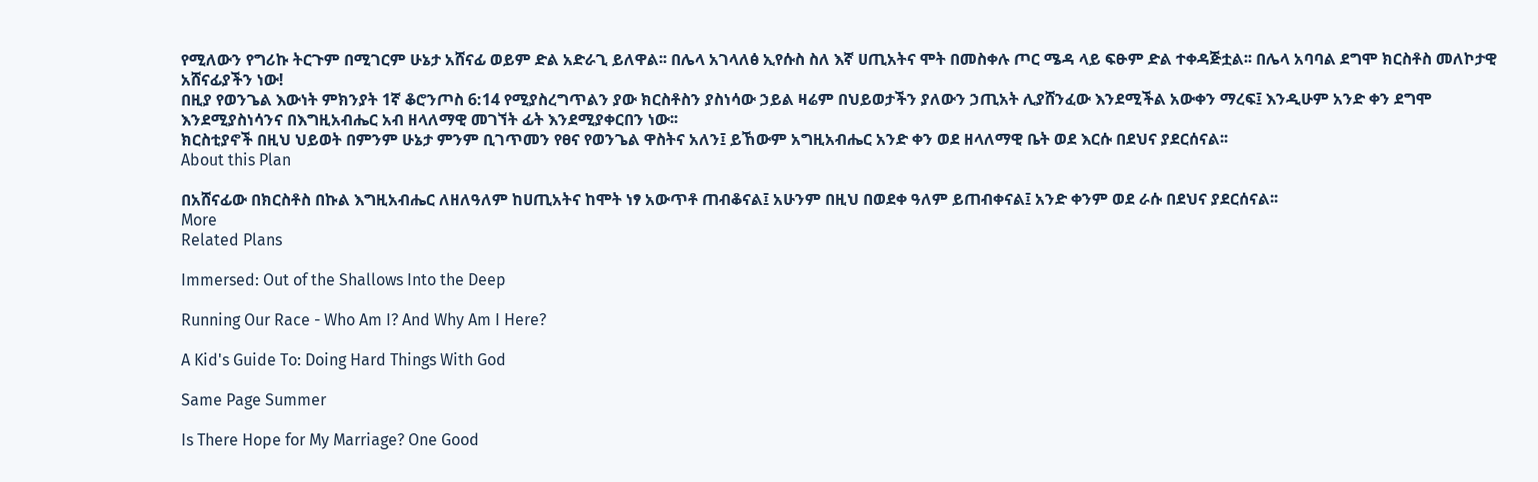የሚለውን የግሪኩ ትርጉም በሚገርም ሁኔታ አሸናፊ ወይም ድል አድራጊ ይለዋል፡፡ በሌላ አገላለፅ ኢየሱስ ስለ እኛ ሀጢአትና ሞት በመስቀሉ ጦር ሜዳ ላይ ፍፁም ድል ተቀዳጅቷል፡፡ በሌላ አባባል ደግሞ ክርስቶስ መለኮታዊ አሸናፊያችን ነው!
በዚያ የወንጌል እውነት ምክንያት 1ኛ ቆሮንጦስ 6:14 የሚያስረግጥልን ያው ክርስቶስን ያስነሳው ኃይል ዛሬም በህይወታችን ያለውን ኃጢአት ሊያሸንፈው እንደሚችል አውቀን ማረፍ፤ እንዲሁም አንድ ቀን ደግሞ እንደሚያስነሳንና በእግዚአብሔር አብ ዘላለማዊ መገኘት ፊት እንደሚያቀርበን ነው፡፡
ክርስቲያኖች በዚህ ህይወት በምንም ሁኔታ ምንም ቢገጥመን የፀና የወንጌል ዋስትና አለን፤ ይኸውም አግዚአብሔር አንድ ቀን ወደ ዘላለማዊ ቤት ወደ እርሱ በደህና ያደርሰናል፡፡
About this Plan

በአሸናፊው በክርስቶስ በኩል እግዚአብሔር ለዘለዓለም ከሀጢአትና ከሞት ነፃ አውጥቶ ጠብቆናል፤ አሁንም በዚህ በወደቀ ዓለም ይጠብቀናል፤ አንድ ቀንም ወደ ራሱ በደህና ያደርሰናል፡፡
More
Related Plans

Immersed: Out of the Shallows Into the Deep

Running Our Race - Who Am I? And Why Am I Here?

A Kid's Guide To: Doing Hard Things With God

Same Page Summer

Is There Hope for My Marriage? One Good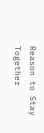Reason to Stay Together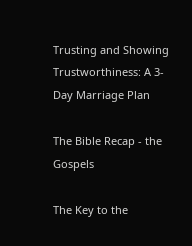Trusting and Showing Trustworthiness: A 3-Day Marriage Plan

The Bible Recap - the Gospels

The Key to the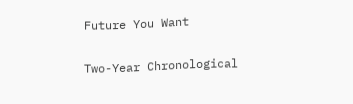Future You Want

Two-Year Chronological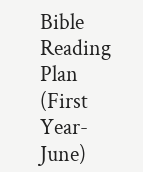Bible Reading Plan (First Year-June)